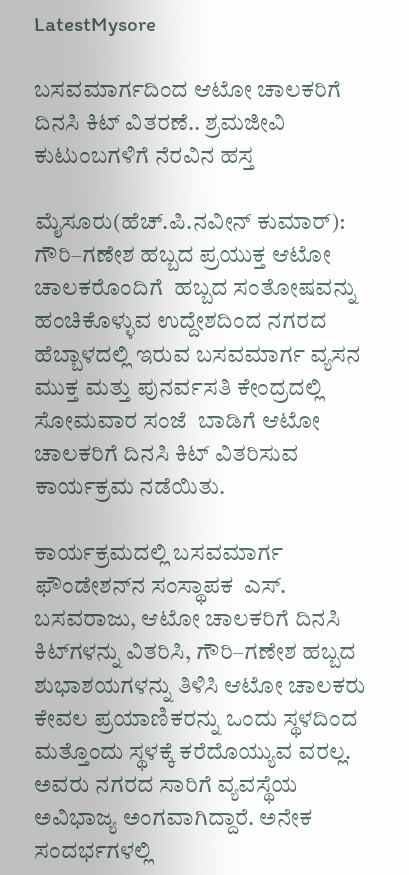LatestMysore

ಬಸವಮಾರ್ಗದಿಂದ ಆಟೋ ಚಾಲಕರಿಗೆ ದಿನಸಿ ಕಿಟ್ ವಿತರಣೆ.. ಶ್ರಮಜೀವಿ ಕುಟುಂಬಗಳಿಗೆ ನೆರವಿನ ಹಸ್ತ

ಮೈಸೂರು(ಹೆಚ್.ಪಿ.ನವೀನ್ ಕುಮಾರ್): ಗೌರಿ–ಗಣೇಶ ಹಬ್ಬದ ಪ್ರಯುಕ್ತ ಆಟೋ ಚಾಲಕರೊಂದಿಗೆ  ಹಬ್ಬದ ಸಂತೋಷವನ್ನು ಹಂಚಿಕೊಳ್ಳುವ ಉದ್ದೇಶದಿಂದ ನಗರದ  ಹೆಬ್ಬಾಳದಲ್ಲಿ‌ ಇರುವ ಬಸವಮಾರ್ಗ ವ್ಯಸನ ಮುಕ್ತ ಮತ್ತು ಪುನರ್ವಸತಿ ಕೇಂದ್ರದಲ್ಲಿ ಸೋಮವಾರ ಸಂಜೆ‌  ಬಾಡಿಗೆ ಆಟೋ ಚಾಲಕರಿಗೆ ದಿನಸಿ ಕಿಟ್‌ ವಿತರಿಸುವ ಕಾರ್ಯಕ್ರಮ ನಡೆಯಿತು.

ಕಾರ್ಯಕ್ರಮದಲ್ಲಿ ಬಸವಮಾರ್ಗ ಫೌಂಡೇಶನ್‌ನ ಸಂಸ್ಥಾಪಕ  ಎಸ್. ಬಸವರಾಜು, ಆಟೋ ಚಾಲಕರಿಗೆ ದಿನಸಿ ಕಿಟ್‌ಗಳನ್ನು ವಿತರಿಸಿ, ಗೌರಿ–ಗಣೇಶ ಹಬ್ಬದ ಶುಭಾಶಯಗಳನ್ನು ತಿಳಿಸಿ ಆಟೋ ಚಾಲಕರು ಕೇವಲ ಪ್ರಯಾಣಿಕರನ್ನು ಒಂದು ಸ್ಥಳದಿಂದ ಮತ್ತೊಂದು ಸ್ಥಳಕ್ಕೆ ಕರೆದೊಯ್ಯುವ ವರಲ್ಲ. ಅವರು ನಗರದ ಸಾರಿಗೆ ವ್ಯವಸ್ಥೆಯ ಅವಿಭಾಜ್ಯ ಅಂಗವಾಗಿದ್ದಾರೆ. ಅನೇಕ ಸಂದರ್ಭಗಳಲ್ಲಿ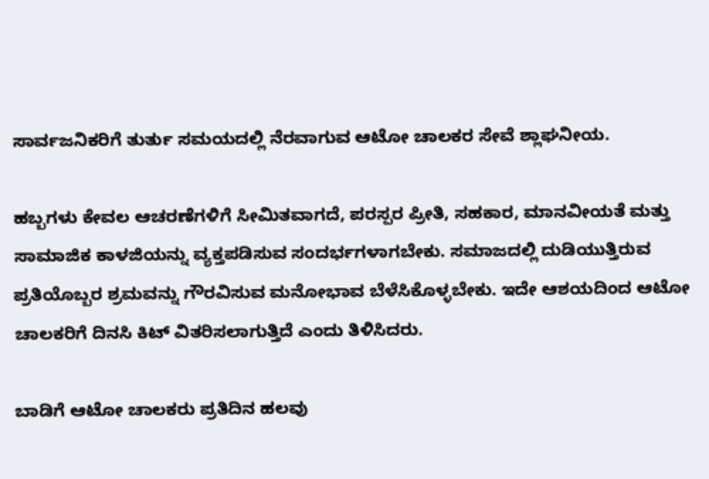ಸಾರ್ವಜನಿಕರಿಗೆ ತುರ್ತು ಸಮಯದಲ್ಲಿ ನೆರವಾಗುವ ಆಟೋ ಚಾಲಕರ ಸೇವೆ ಶ್ಲಾಘನೀಯ.

ಹಬ್ಬಗಳು ಕೇವಲ ಆಚರಣೆಗಳಿಗೆ ಸೀಮಿತವಾಗದೆ, ಪರಸ್ಪರ ಪ್ರೀತಿ, ಸಹಕಾರ, ಮಾನವೀಯತೆ ಮತ್ತು ಸಾಮಾಜಿಕ ಕಾಳಜಿಯನ್ನು ವ್ಯಕ್ತಪಡಿಸುವ ಸಂದರ್ಭಗಳಾಗಬೇಕು. ಸಮಾಜದಲ್ಲಿ ದುಡಿಯುತ್ತಿರುವ ಪ್ರತಿಯೊಬ್ಬರ ಶ್ರಮವನ್ನು ಗೌರವಿಸುವ ಮನೋಭಾವ ಬೆಳೆಸಿಕೊಳ್ಳಬೇಕು. ಇದೇ ಆಶಯದಿಂದ ಆಟೋ ಚಾಲಕರಿಗೆ ದಿನಸಿ ಕಿಟ್ ವಿತರಿಸಲಾಗುತ್ತಿದೆ ಎಂದು ತಿಳಿಸಿದರು.

ಬಾಡಿಗೆ ಆಟೋ ಚಾಲಕರು ಪ್ರತಿದಿನ ಹಲವು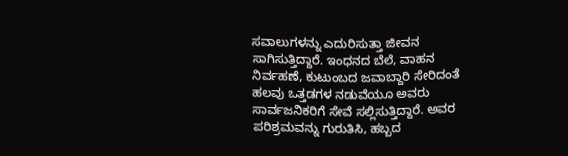ಸವಾಲುಗಳನ್ನು ಎದುರಿಸುತ್ತಾ ಜೀವನ ಸಾಗಿಸುತ್ತಿದ್ದಾರೆ. ಇಂಧನದ ಬೆಲೆ, ವಾಹನ ನಿರ್ವಹಣೆ, ಕುಟುಂಬದ ಜವಾಬ್ದಾರಿ ಸೇರಿದಂತೆ ಹಲವು ಒತ್ತಡಗಳ ನಡುವೆಯೂ ಅವರು ಸಾರ್ವಜನಿಕರಿಗೆ ಸೇವೆ ಸಲ್ಲಿಸುತ್ತಿದ್ದಾರೆ. ಅವರ ಪರಿಶ್ರಮವನ್ನು ಗುರುತಿಸಿ, ಹಬ್ಬದ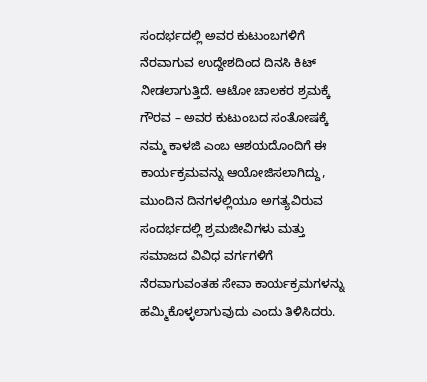ಸಂದರ್ಭದಲ್ಲಿ ಅವರ ಕುಟುಂಬಗಳಿಗೆ ನೆರವಾಗುವ ಉದ್ದೇಶದಿಂದ ದಿನಸಿ ಕಿಟ್ ನೀಡಲಾಗುತ್ತಿದೆ. ಆಟೋ ಚಾಲಕರ ಶ್ರಮಕ್ಕೆ ಗೌರವ – ಅವರ ಕುಟುಂಬದ ಸಂತೋಷಕ್ಕೆ ನಮ್ಮ ಕಾಳಜಿ ಎಂಬ ಆಶಯದೊಂದಿಗೆ ಈ ಕಾರ್ಯಕ್ರಮವನ್ನು ಆಯೋಜಿಸಲಾಗಿದ್ದು, ಮುಂದಿನ ದಿನಗಳಲ್ಲಿಯೂ ಅಗತ್ಯವಿರುವ ಸಂದರ್ಭದಲ್ಲಿ ಶ್ರಮಜೀವಿಗಳು ಮತ್ತು ಸಮಾಜದ ವಿವಿಧ ವರ್ಗಗಳಿಗೆ ನೆರವಾಗುವಂತಹ ಸೇವಾ ಕಾರ್ಯಕ್ರಮಗಳನ್ನು ಹಮ್ಮಿಕೊಳ್ಳಲಾಗುವುದು ಎಂದು ತಿಳಿಸಿದರು.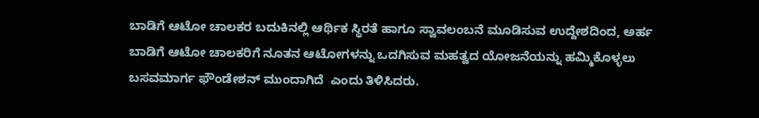ಬಾಡಿಗೆ ಆಟೋ ಚಾಲಕರ ಬದುಕಿನಲ್ಲಿ ಆರ್ಥಿಕ ಸ್ಥಿರತೆ ಹಾಗೂ ಸ್ವಾವಲಂಬನೆ ಮೂಡಿಸುವ ಉದ್ದೇಶದಿಂದ, ಅರ್ಹ ಬಾಡಿಗೆ ಆಟೋ ಚಾಲಕರಿಗೆ ನೂತನ ಆಟೋಗಳನ್ನು ಒದಗಿಸುವ ಮಹತ್ವದ ಯೋಜನೆಯನ್ನು ಹಮ್ಮಿಕೊಳ್ಳಲು ಬಸವಮಾರ್ಗ ಫೌಂಡೇಶನ್ ಮುಂದಾಗಿದೆ  ಎಂದು ತಿಳಿಸಿದರು.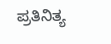ಪ್ರತಿನಿತ್ಯ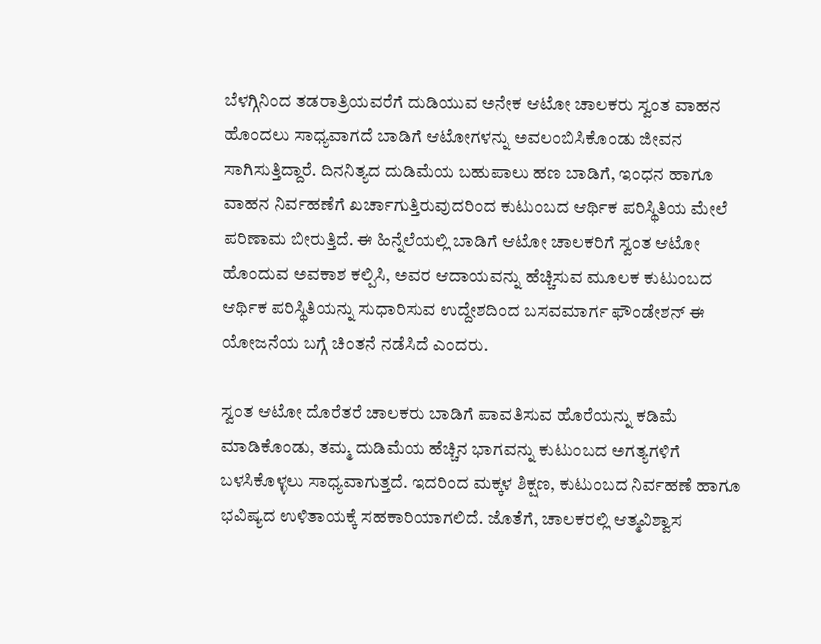ಬೆಳಗ್ಗಿನಿಂದ ತಡರಾತ್ರಿಯವರೆಗೆ ದುಡಿಯುವ ಅನೇಕ ಆಟೋ ಚಾಲಕರು ಸ್ವಂತ ವಾಹನ ಹೊಂದಲು ಸಾಧ್ಯವಾಗದೆ ಬಾಡಿಗೆ ಆಟೋಗಳನ್ನು ಅವಲಂಬಿಸಿಕೊಂಡು ಜೀವನ ಸಾಗಿಸುತ್ತಿದ್ದಾರೆ. ದಿನನಿತ್ಯದ ದುಡಿಮೆಯ ಬಹುಪಾಲು ಹಣ ಬಾಡಿಗೆ, ಇಂಧನ ಹಾಗೂ ವಾಹನ ನಿರ್ವಹಣೆಗೆ ಖರ್ಚಾಗುತ್ತಿರುವುದರಿಂದ ಕುಟುಂಬದ ಆರ್ಥಿಕ ಪರಿಸ್ಥಿತಿಯ ಮೇಲೆ ಪರಿಣಾಮ ಬೀರುತ್ತಿದೆ. ಈ ಹಿನ್ನೆಲೆಯಲ್ಲಿ ಬಾಡಿಗೆ ಆಟೋ ಚಾಲಕರಿಗೆ ಸ್ವಂತ ಆಟೋ ಹೊಂದುವ ಅವಕಾಶ ಕಲ್ಪಿಸಿ, ಅವರ ಆದಾಯವನ್ನು ಹೆಚ್ಚಿಸುವ ಮೂಲಕ ಕುಟುಂಬದ ಆರ್ಥಿಕ ಪರಿಸ್ಥಿತಿಯನ್ನು ಸುಧಾರಿಸುವ ಉದ್ದೇಶದಿಂದ ಬಸವಮಾರ್ಗ ಫೌಂಡೇಶನ್ ಈ ಯೋಜನೆಯ ಬಗ್ಗೆ ಚಿಂತನೆ ನಡೆಸಿದೆ ಎಂದರು.

ಸ್ವಂತ ಆಟೋ ದೊರೆತರೆ ಚಾಲಕರು ಬಾಡಿಗೆ ಪಾವತಿಸುವ ಹೊರೆಯನ್ನು ಕಡಿಮೆ ಮಾಡಿಕೊಂಡು, ತಮ್ಮ ದುಡಿಮೆಯ ಹೆಚ್ಚಿನ ಭಾಗವನ್ನು ಕುಟುಂಬದ ಅಗತ್ಯಗಳಿಗೆ ಬಳಸಿಕೊಳ್ಳಲು ಸಾಧ್ಯವಾಗುತ್ತದೆ. ಇದರಿಂದ ಮಕ್ಕಳ ಶಿಕ್ಷಣ, ಕುಟುಂಬದ ನಿರ್ವಹಣೆ ಹಾಗೂ ಭವಿಷ್ಯದ ಉಳಿತಾಯಕ್ಕೆ ಸಹಕಾರಿಯಾಗಲಿದೆ. ಜೊತೆಗೆ, ಚಾಲಕರಲ್ಲಿ ಆತ್ಮವಿಶ್ವಾಸ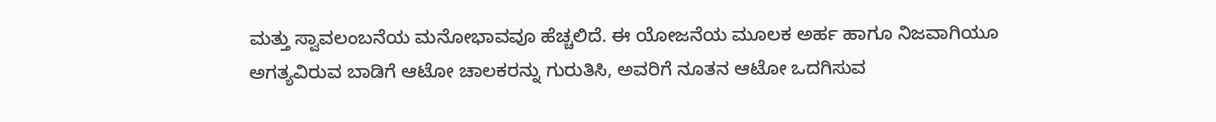ಮತ್ತು ಸ್ವಾವಲಂಬನೆಯ ಮನೋಭಾವವೂ ಹೆಚ್ಚಲಿದೆ. ಈ ಯೋಜನೆಯ ಮೂಲಕ ಅರ್ಹ ಹಾಗೂ ನಿಜವಾಗಿಯೂ ಅಗತ್ಯವಿರುವ ಬಾಡಿಗೆ ಆಟೋ ಚಾಲಕರನ್ನು ಗುರುತಿಸಿ, ಅವರಿಗೆ ನೂತನ ಆಟೋ ಒದಗಿಸುವ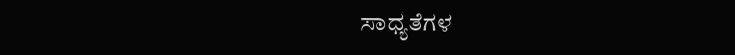ಸಾಧ್ಯತೆಗಳ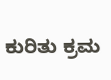ಕುರಿತು ಕ್ರಮ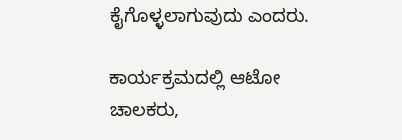ಕೈಗೊಳ್ಳಲಾಗುವುದು ಎಂದರು.

ಕಾರ್ಯಕ್ರಮದಲ್ಲಿ ಆಟೋ ಚಾಲಕರು,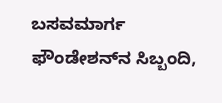ಬಸವಮಾರ್ಗ ಫೌಂಡೇಶನ್‌ನ ಸಿಬ್ಬಂದಿ,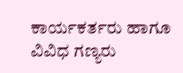ಕಾರ್ಯಕರ್ತರು ಹಾಗೂ ವಿವಿಧ ಗಣ್ಯರು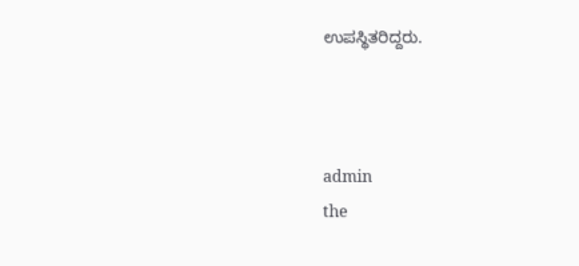ಉಪಸ್ಥಿತರಿದ್ದರು.



admin
the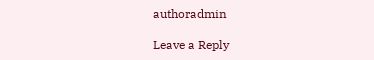authoradmin

Leave a Reply